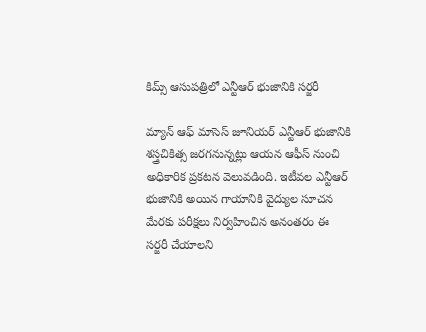కిమ్స్ ఆసుపత్రిలో ఎన్టీఆర్ భుజానికి సర్జరీ

మ్యాన్ ఆఫ్ మాసెస్ జూనియర్ ఎన్టీఆర్ భుజానికి శస్త్రచికిత్స జరగనున్నట్లు ఆయన ఆఫీస్ నుంచి అధికారిక ప్రకటన వెలువడింది. ఇటీవల ఎన్టీఆర్ భుజానికి అయిన గాయానికి వైద్యుల సూచన మేరకు పరీక్షలు నిర్వహించిన అనంతరం ఈ సర్జరీ చేయాలని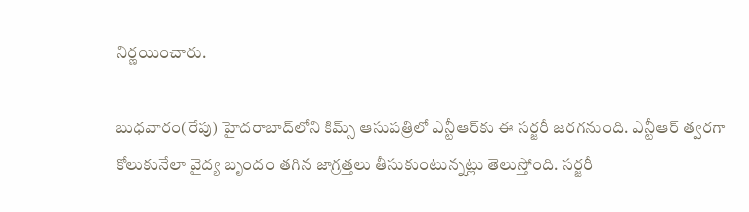నిర్ణయించారు.

బుధవారం(రేపు) హైదరాబాద్‌లోని కిమ్స్ ఆసుపత్రిలో ఎన్టీఆర్‌కు ఈ సర్జరీ జరగనుంది. ఎన్టీఆర్ త్వరగా కోలుకునేలా వైద్య బృందం తగిన జాగ్రత్తలు తీసుకుంటున్నట్లు తెలుస్తోంది. సర్జరీ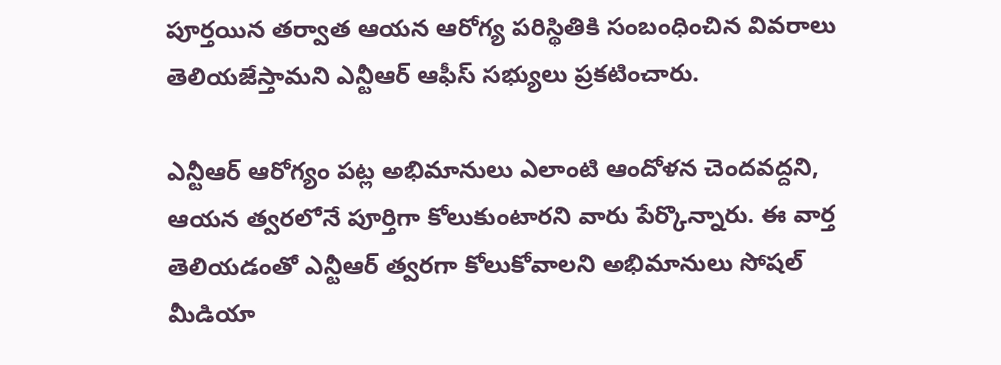పూర్తయిన తర్వాత ఆయన ఆరోగ్య పరిస్థితికి సంబంధించిన వివరాలు తెలియజేస్తామని ఎన్టీఆర్ ఆఫీస్ సభ్యులు ప్రకటించారు.

ఎన్టీఆర్ ఆరోగ్యం పట్ల అభిమానులు ఎలాంటి ఆందోళన చెందవద్దని, ఆయన త్వరలోనే పూర్తిగా కోలుకుంటారని వారు పేర్కొన్నారు. ఈ వార్త తెలియడంతో ఎన్టీఆర్ త్వరగా కోలుకోవాలని అభిమానులు సోషల్ మీడియా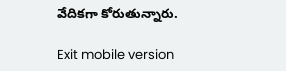వేదికగా కోరుతున్నారు.

Exit mobile version